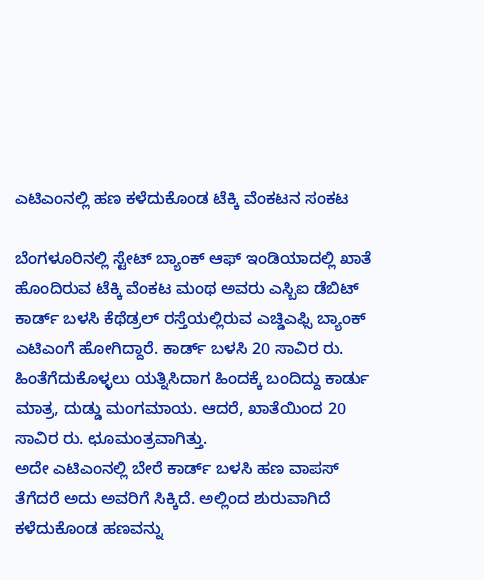ಎಟಿಎಂನಲ್ಲಿ ಹಣ ಕಳೆದುಕೊಂಡ ಟೆಕ್ಕಿ ವೆಂಕಟನ ಸಂಕಟ

ಬೆಂಗಳೂರಿನಲ್ಲಿ ಸ್ಟೇಟ್ ಬ್ಯಾಂಕ್ ಆಫ್ ಇಂಡಿಯಾದಲ್ಲಿ ಖಾತೆ ಹೊಂದಿರುವ ಟೆಕ್ಕಿ ವೆಂಕಟ ಮಂಥ ಅವರು ಎಸ್ಬಿಐ ಡೆಬಿಟ್ ಕಾರ್ಡ್ ಬಳಸಿ ಕೆಥೆಡ್ರಲ್ ರಸ್ತೆಯಲ್ಲಿರುವ ಎಚ್ಡಿಎಫ್ಸಿ ಬ್ಯಾಂಕ್ ಎಟಿಎಂಗೆ ಹೋಗಿದ್ದಾರೆ. ಕಾರ್ಡ್ ಬಳಸಿ 20 ಸಾವಿರ ರು. ಹಿಂತೆಗೆದುಕೊಳ್ಳಲು ಯತ್ನಿಸಿದಾಗ ಹಿಂದಕ್ಕೆ ಬಂದಿದ್ದು ಕಾರ್ಡು ಮಾತ್ರ, ದುಡ್ಡು ಮಂಗಮಾಯ. ಆದರೆ, ಖಾತೆಯಿಂದ 20 ಸಾವಿರ ರು. ಛೂಮಂತ್ರವಾಗಿತ್ತು.
ಅದೇ ಎಟಿಎಂನಲ್ಲಿ ಬೇರೆ ಕಾರ್ಡ್ ಬಳಸಿ ಹಣ ವಾಪಸ್ ತೆಗೆದರೆ ಅದು ಅವರಿಗೆ ಸಿಕ್ಕಿದೆ. ಅಲ್ಲಿಂದ ಶುರುವಾಗಿದೆ ಕಳೆದುಕೊಂಡ ಹಣವನ್ನು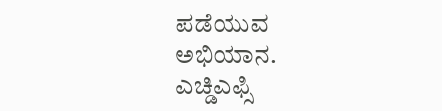ಪಡೆಯುವ ಅಭಿಯಾನ. ಎಚ್ಡಿಎಫ್ಸಿ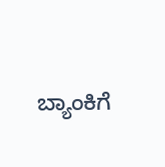ಬ್ಯಾಂಕಿಗೆ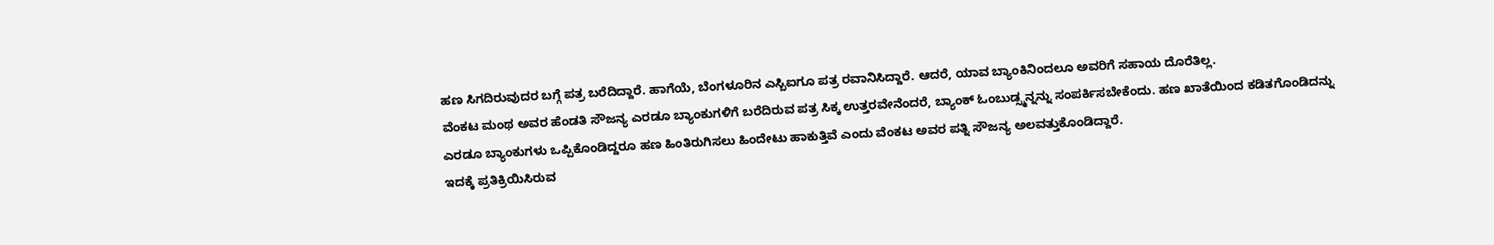ಹಣ ಸಿಗದಿರುವುದರ ಬಗ್ಗೆ ಪತ್ರ ಬರೆದಿದ್ದಾರೆ. ಹಾಗೆಯೆ, ಬೆಂಗಳೂರಿನ ಎಸ್ಬಿಐಗೂ ಪತ್ರ ರವಾನಿಸಿದ್ದಾರೆ. ಆದರೆ, ಯಾವ ಬ್ಯಾಂಕಿನಿಂದಲೂ ಅವರಿಗೆ ಸಹಾಯ ದೊರೆತಿಲ್ಲ.
ವೆಂಕಟ ಮಂಥ ಅವರ ಹೆಂಡತಿ ಸೌಜನ್ಯ ಎರಡೂ ಬ್ಯಾಂಕುಗಳಿಗೆ ಬರೆದಿರುವ ಪತ್ರ ಸಿಕ್ಕ ಉತ್ತರವೇನೆಂದರೆ, ಬ್ಯಾಂಕ್ ಓಂಬುಡ್ಸ್ಮನ್ನನ್ನು ಸಂಪರ್ಕಿಸಬೇಕೆಂದು. ಹಣ ಖಾತೆಯಿಂದ ಕಡಿತಗೊಂಡಿದನ್ನು ಎರಡೂ ಬ್ಯಾಂಕುಗಳು ಒಪ್ಪಿಕೊಂಡಿದ್ದರೂ ಹಣ ಹಿಂತಿರುಗಿಸಲು ಹಿಂದೇಟು ಹಾಕುತ್ತಿವೆ ಎಂದು ವೆಂಕಟ ಅವರ ಪತ್ನಿ ಸೌಜನ್ಯ ಅಲವತ್ತುಕೊಂಡಿದ್ದಾರೆ.
ಇದಕ್ಕೆ ಪ್ರತಿಕ್ರಿಯಿಸಿರುವ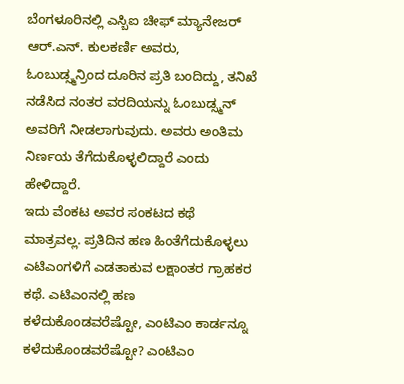ಬೆಂಗಳೂರಿನಲ್ಲಿ ಎಸ್ಬಿಐ ಚೀಫ್ ಮ್ಯಾನೇಜರ್ ಆರ್.ಎನ್. ಕುಲಕರ್ಣಿ ಅವರು, ಓಂಬುಡ್ಸ್ಮನ್ರಿಂದ ದೂರಿನ ಪ್ರತಿ ಬಂದಿದ್ದು, ತನಿಖೆ ನಡೆಸಿದ ನಂತರ ವರದಿಯನ್ನು ಓಂಬುಡ್ಸ್ಮನ್ ಅವರಿಗೆ ನೀಡಲಾಗುವುದು. ಅವರು ಅಂತಿಮ ನಿರ್ಣಯ ತೆಗೆದುಕೊಳ್ಳಲಿದ್ದಾರೆ ಎಂದು ಹೇಳಿದ್ದಾರೆ.
ಇದು ವೆಂಕಟ ಅವರ ಸಂಕಟದ ಕಥೆ ಮಾತ್ರವಲ್ಲ. ಪ್ರತಿದಿನ ಹಣ ಹಿಂತೆಗೆದುಕೊಳ್ಳಲು ಎಟಿಎಂಗಳಿಗೆ ಎಡತಾಕುವ ಲಕ್ಷಾಂತರ ಗ್ರಾಹಕರ ಕಥೆ. ಎಟಿಎಂನಲ್ಲಿ ಹಣ ಕಳೆದುಕೊಂಡವರೆಷ್ಟೋ, ಎಂಟಿಎಂ ಕಾರ್ಡನ್ನೂ ಕಳೆದುಕೊಂಡವರೆಷ್ಟೋ? ಎಂಟಿಎಂ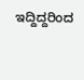ಇದ್ದಿದ್ದರಿಂದ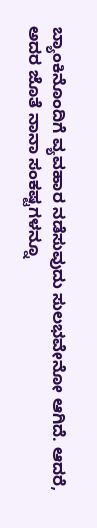ಬ್ಯಾಂಕಿನೊಂದಿಗೆ ವ್ಯವಹಾರ ನಡೆಸುವುದು ಸುಲಭವೇನೋ ಆಗಿದೆ. ಆದರೆ, ಅದರ ಜೊತೆ ನಾನಾ ಸಂಕಷ್ಟಗಳನ್ನೂ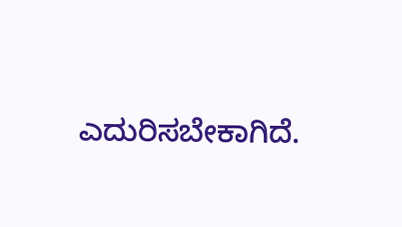ಎದುರಿಸಬೇಕಾಗಿದೆ.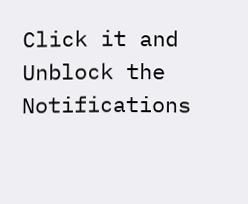Click it and Unblock the Notifications